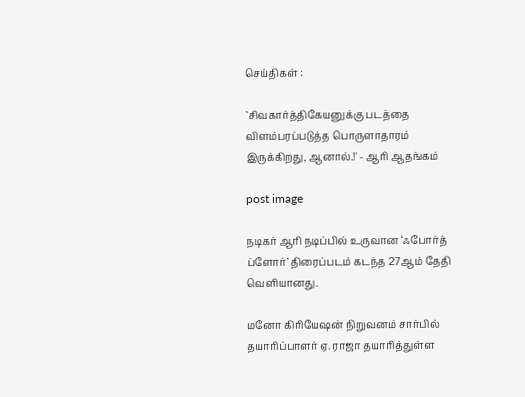செய்திகள் :

`சிவகார்த்திகேயனுக்கு படத்தை விளம்பரப்படுத்த பொருளாதாரம் இருக்கிறது, ஆனால்.!' - ஆரி ஆதங்கம்

post image

நடிகர் ஆரி நடிப்பில் உருவான ‘ஃபோர்த் ப்ளோர்’ திரைப்படம் கடந்த 27ஆம் தேதி வெளியானது.

மனோ கிரியேஷன் நிறுவனம் சார்பில் தயாரிப்பாளர் ஏ. ராஜா தயாரித்துள்ள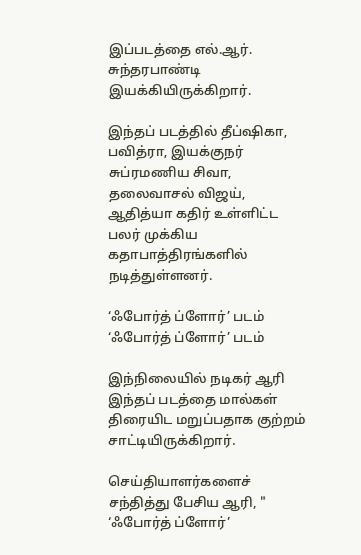இப்படத்தை எல்.ஆர். சுந்தரபாண்டி இயக்கியிருக்கிறார்.

இந்தப் படத்தில் தீப்ஷிகா, பவித்ரா, இயக்குநர் சுப்ரமணிய சிவா, தலைவாசல் விஜய், ஆதித்யா கதிர் உள்ளிட்ட பலர் முக்கிய கதாபாத்திரங்களில் நடித்துள்ளனர்.

‘ஃபோர்த் ப்ளோர்’ படம்
‘ஃபோர்த் ப்ளோர்’ படம்

இந்நிலையில் நடிகர் ஆரி இந்தப் படத்தை மால்கள் திரையிட மறுப்பதாக குற்றம் சாட்டியிருக்கிறார்.

செய்தியாளர்களைச் சந்தித்து பேசிய ஆரி, " ‘ஃபோர்த் ப்ளோர்’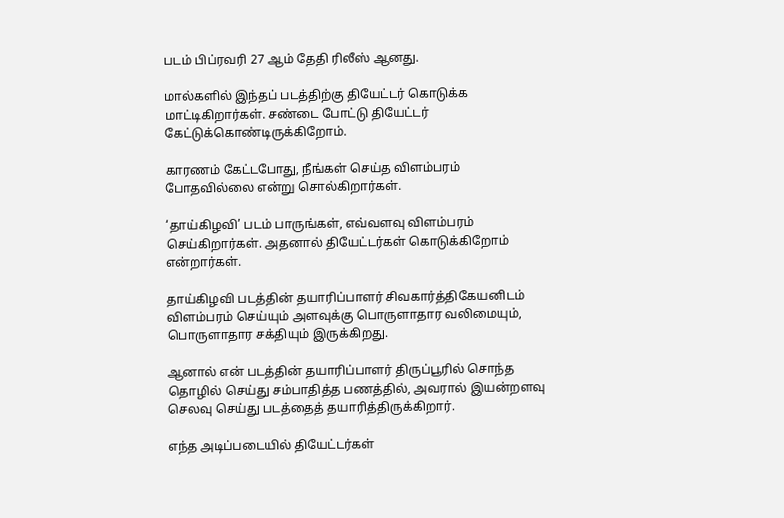படம் பிப்ரவரி 27 ஆம் தேதி ரிலீஸ் ஆனது.

மால்களில் இந்தப் படத்திற்கு தியேட்டர் கொடுக்க மாட்டிகிறார்கள். சண்டை போட்டு தியேட்டர் கேட்டுக்கொண்டிருக்கிறோம்.

காரணம் கேட்டபோது, நீங்கள் செய்த விளம்பரம் போதவில்லை என்று சொல்கிறார்கள்.

‘தாய்கிழவி’ படம் பாருங்கள், எவ்வளவு விளம்பரம் செய்கிறார்கள். அதனால் தியேட்டர்கள் கொடுக்கிறோம் என்றார்கள்.

தாய்கிழவி படத்தின் தயாரிப்பாளர் சிவகார்த்திகேயனிடம் விளம்பரம் செய்யும் அளவுக்கு பொருளாதார வலிமையும், பொருளாதார சக்தியும் இருக்கிறது.

ஆனால் என் படத்தின் தயாரிப்பாளர் திருப்பூரில் சொந்த தொழில் செய்து சம்பாதித்த பணத்தில், அவரால் இயன்றளவு செலவு செய்து படத்தைத் தயாரித்திருக்கிறார்.

எந்த அடிப்படையில் தியேட்டர்கள்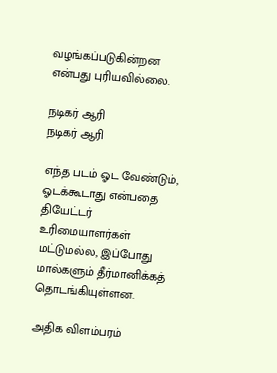வழங்கப்படுகின்றன என்பது புரியவில்லை.

நடிகர் ஆரி
நடிகர் ஆரி

எந்த படம் ஓட வேண்டும், ஓடக்கூடாது என்பதை தியேட்டர் உரிமையாளர்கள் மட்டுமல்ல, இப்போது மால்களும் தீர்மானிக்கத் தொடங்கியுள்ளன.

அதிக விளம்பரம்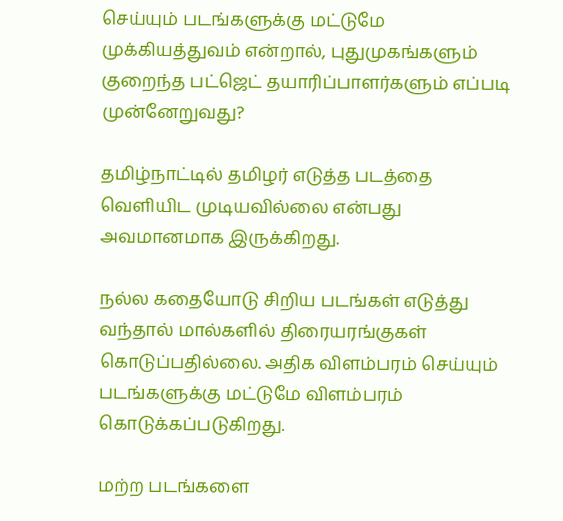செய்யும் படங்களுக்கு மட்டுமே முக்கியத்துவம் என்றால், புதுமுகங்களும் குறைந்த பட்ஜெட் தயாரிப்பாளர்களும் எப்படி முன்னேறுவது?

தமிழ்நாட்டில் தமிழர் எடுத்த படத்தை வெளியிட முடியவில்லை என்பது அவமானமாக இருக்கிறது.

நல்ல கதையோடு சிறிய படங்கள் எடுத்து வந்தால் மால்களில் திரையரங்குகள் கொடுப்பதில்லை. அதிக விளம்பரம் செய்யும் படங்களுக்கு மட்டுமே விளம்பரம் கொடுக்கப்படுகிறது.

மற்ற படங்களை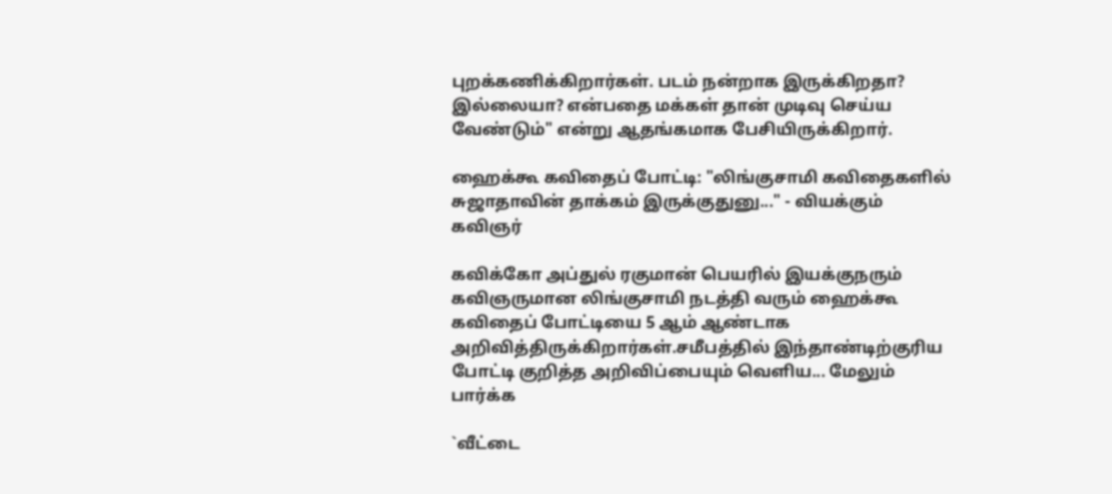புறக்கணிக்கிறார்கள். படம் நன்றாக இருக்கிறதா? இல்லையா? என்பதை மக்கள் தான் முடிவு செய்ய வேண்டும்" என்று ஆதங்கமாக பேசியிருக்கிறார்.

ஹைக்கூ கவிதைப் போட்டி: "லிங்குசாமி கவிதைகளில் சுஜாதாவின் தாக்கம் இருக்குதுனு..." - வியக்கும் கவிஞர்

கவிக்கோ அப்துல் ரகுமான் பெயரில் இயக்குநரும் கவிஞருமான லிங்குசாமி நடத்தி வரும் ஹைக்கூ கவிதைப் போட்டியை 5 ஆம் ஆண்டாக அறிவித்திருக்கிறார்கள்.சமீபத்தில் இந்தாண்டிற்குரிய போட்டி குறித்த அறிவிப்பையும் வெளிய... மேலும் பார்க்க

`வீட்டை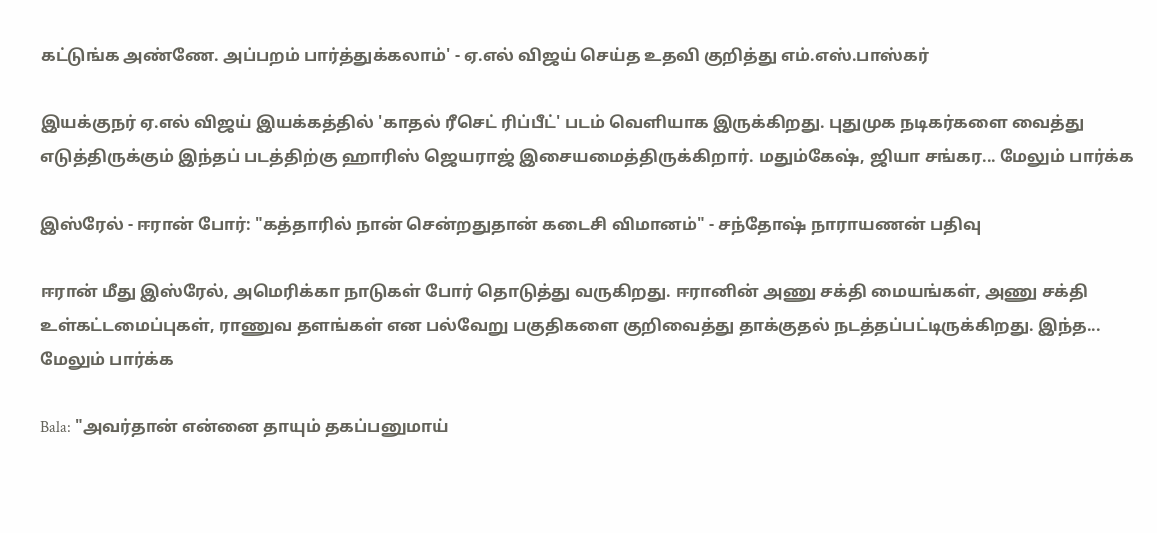கட்டுங்க அண்ணே. அப்பறம் பார்த்துக்கலாம்' - ஏ.எல் விஜய் செய்த உதவி குறித்து எம்.எஸ்.பாஸ்கர்

இயக்குநர் ஏ.எல் விஜய் இயக்கத்தில் 'காதல் ரீசெட் ரிப்பீட்' படம் வெளியாக இருக்கிறது. புதுமுக நடிகர்களை வைத்து எடுத்திருக்கும் இந்தப் படத்திற்கு ஹாரிஸ் ஜெயராஜ் இசையமைத்திருக்கிறார். மதும்கேஷ், ஜியா சங்கர... மேலும் பார்க்க

இஸ்ரேல் - ஈரான் போர்: "கத்தாரில் நான் சென்றதுதான் கடைசி விமானம்" - சந்தோஷ் நாராயணன் பதிவு

ஈரான் மீது இஸ்ரேல், அமெரிக்கா நாடுகள் போர் தொடுத்து வருகிறது. ஈரானின் அணு சக்தி மையங்கள், அணு சக்தி உள்கட்டமைப்புகள், ராணுவ தளங்கள் என பல்வேறு பகுதிகளை குறிவைத்து தாக்குதல் நடத்தப்பட்டிருக்கிறது. இந்த... மேலும் பார்க்க

Bala: "அவர்தான் என்னை தாயும் தகப்பனுமாய்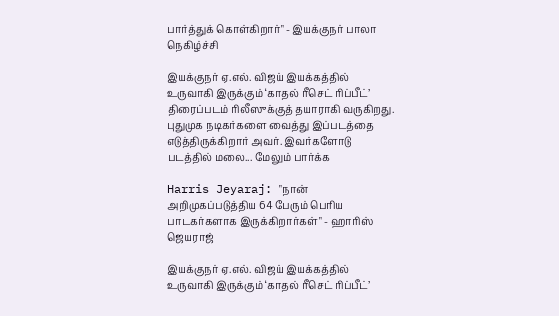பார்த்துக் கொள்கிறார்" - இயக்குநர் பாலா நெகிழ்ச்சி

இயக்குநர் ஏ.எல். விஜய் இயக்கத்தில் உருவாகி இருக்கும் ‘காதல் ரீசெட் ரிப்பீட்’ திரைப்படம் ரிலீஸுக்குத் தயாராகி வருகிறது. புதுமுக நடிகர்களை வைத்து இப்படத்தை எடுத்திருக்கிறார் அவர். இவர்களோடு படத்தில் மலை... மேலும் பார்க்க

Harris Jeyaraj: "நான் அறிமுகப்படுத்திய 64 பேரும் பெரிய பாடகர்களாக இருக்கிறார்கள்" - ஹாரிஸ் ஜெயராஜ்

இயக்குநர் ஏ.எல். விஜய் இயக்கத்தில் உருவாகி இருக்கும் ‘காதல் ரீசெட் ரிப்பீட்’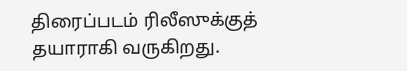திரைப்படம் ரிலீஸுக்குத் தயாராகி வருகிறது.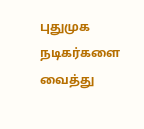புதுமுக நடிகர்களை வைத்து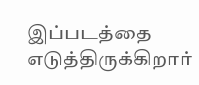இப்படத்தை எடுத்திருக்கிறார்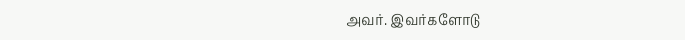அவர். இவர்களோடு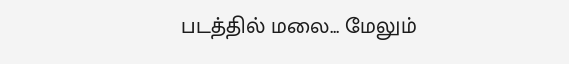படத்தில் மலை... மேலும்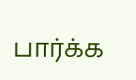பார்க்க